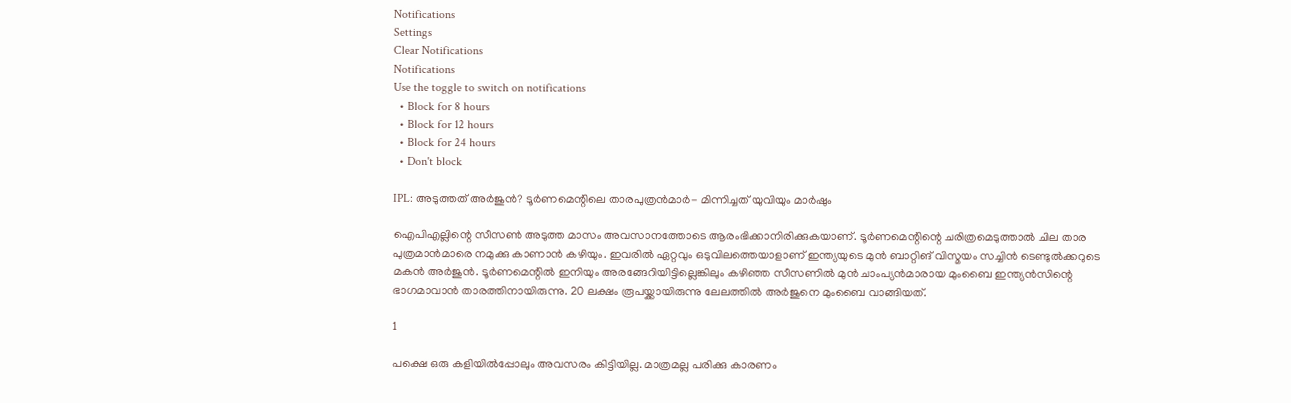Notifications
Settings
Clear Notifications
Notifications
Use the toggle to switch on notifications
  • Block for 8 hours
  • Block for 12 hours
  • Block for 24 hours
  • Don't block

IPL: അടുത്തത് അര്‍ജുന്‍? ടൂര്‍ണമെന്റിലെ താരപുത്രന്‍മാര്‍- മിന്നിച്ചത് യുവിയും മാര്‍ഷും

ഐപിഎല്ലിന്റെ സീസണ്‍ അടുത്ത മാസം അവസാനത്തോടെ ആരംഭിക്കാനിരിക്കുകയാണ്. ടൂര്‍ണമെന്റിന്റെ ചരിത്രമെടുത്താല്‍ ചില താര പുത്രമാന്‍മാരെ നമുക്കു കാണാന്‍ കഴിയും. ഇവരില്‍ ഏറ്റവും ഒടുവിലത്തെയാളാണ് ഇന്ത്യയുടെ മുന്‍ ബാറ്റിങ് വിസ്മയം സച്ചിന്‍ ടെണ്ടുല്‍ക്കറുടെ മകന്‍ അര്‍ജുന്‍. ടൂര്‍ണമെന്റില്‍ ഇനിയും അരങ്ങേറിയിട്ടില്ലെങ്കിലും കഴിഞ്ഞ സീസണില്‍ മുന്‍ ചാംപ്യന്‍മാരായ മുംബൈ ഇന്ത്യന്‍സിന്റെ ഭാഗമാവാന്‍ താരത്തിനായിരുന്നു. 20 ലക്ഷം രൂപയ്ക്കായിരുന്നു ലേലത്തില്‍ അര്‍ജുനെ മുംബൈ വാങ്ങിയത്.

1

പക്ഷെ ഒരു കളിയില്‍പ്പോലും അവസരം കിട്ടിയില്ല. മാത്രമല്ല പരിക്കു കാരണം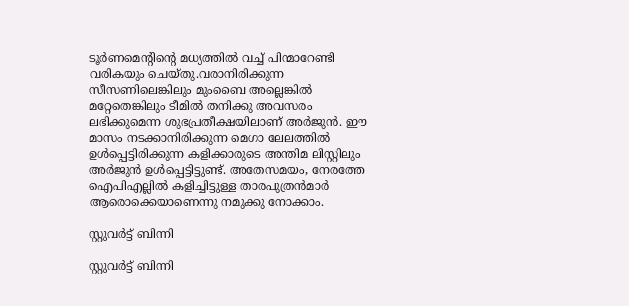ടൂര്‍ണമെന്റിന്റെ മധ്യത്തില്‍ വച്ച് പിന്മാറേണ്ടി വരികയും ചെയ്തു.വരാനിരിക്കുന്ന സീസണിലെങ്കിലും മുംബൈ അല്ലെങ്കില്‍ മറ്റേതെങ്കിലും ടീമില്‍ തനിക്കു അവസരം ലഭിക്കുമെന്ന ശുഭപ്രതീക്ഷയിലാണ് അര്‍ജുന്‍. ഈ മാസം നടക്കാനിരിക്കുന്ന മെഗാ ലേലത്തില്‍ ഉള്‍പ്പെട്ടിരിക്കുന്ന കളിക്കാരുടെ അന്തിമ ലിസ്റ്റിലും അര്‍ജുന്‍ ഉള്‍പ്പെട്ടിട്ടുണ്ട്. അതേസമയം, നേരത്തേ ഐപിഎല്ലില്‍ കളിച്ചിട്ടുള്ള താരപുത്രന്‍മാര്‍ ആരൊക്കെയാണെന്നു നമുക്കു നോക്കാം.

സ്റ്റുവര്‍ട്ട് ബിന്നി

സ്റ്റുവര്‍ട്ട് ബിന്നി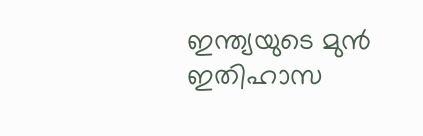ഇന്ത്യയുടെ മുന്‍ ഇതിഹാസ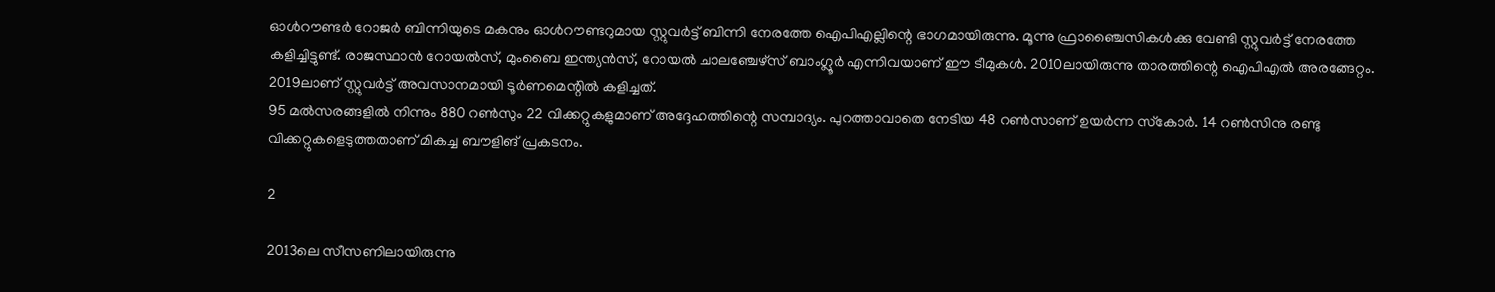ഓള്‍റൗണ്ടര്‍ റോജര്‍ ബിന്നിയുടെ മകനും ഓള്‍റൗണ്ടറുമായ സ്റ്റുവര്‍ട്ട് ബിന്നി നേരത്തേ ഐപിഎല്ലിന്റെ ഭാഗമായിരുന്നു. മൂന്നു ഫ്രാഞ്ചൈസികള്‍ക്കു വേണ്ടി സ്റ്റുവര്‍ട്ട് നേരത്തേ കളിച്ചിട്ടുണ്ട്. രാജസ്ഥാന്‍ റോയല്‍സ്, മുംബൈ ഇന്ത്യന്‍സ്, റോയല്‍ ചാലഞ്ചേഴ്‌സ് ബാംഗ്ലൂര്‍ എന്നിവയാണ് ഈ ടീമുകള്‍. 2010ലായിരുന്നു താരത്തിന്റെ ഐപിഎല്‍ അരങ്ങേറ്റം. 2019ലാണ് സ്റ്റുവര്‍ട്ട് അവസാനമായി ടൂര്‍ണമെന്റില്‍ കളിച്ചത്.
95 മല്‍സരങ്ങളില്‍ നിന്നും 880 റണ്‍സും 22 വിക്കറ്റുകളുമാണ് അദ്ദേഹത്തിന്റെ സമ്പാദ്യം. പുറത്താവാതെ നേടിയ 48 റണ്‍സാണ് ഉയര്‍ന്ന സ്‌കോര്‍. 14 റണ്‍സിനു രണ്ടു വിക്കറ്റുകളെടുത്തതാണ് മികച്ച ബൗളിങ് പ്രകടനം.

2

2013ലെ സീസണിലായിരുന്നു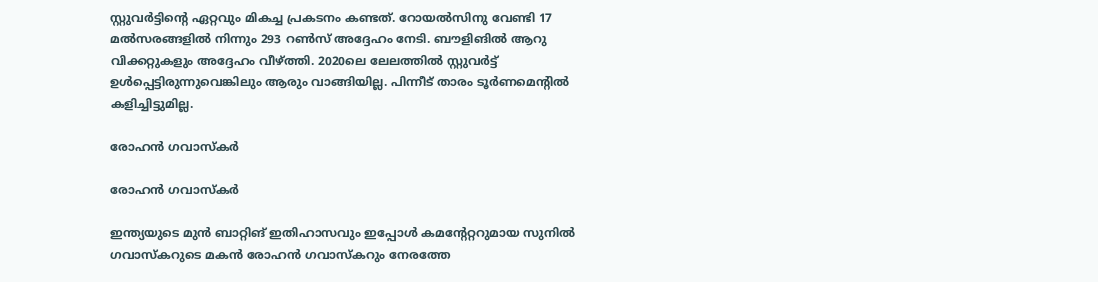സ്റ്റുവര്‍ട്ടിന്റെ ഏറ്റവും മികച്ച പ്രകടനം കണ്ടത്. റോയല്‍സിനു വേണ്ടി 17 മല്‍സരങ്ങളില്‍ നിന്നും 293 റണ്‍സ് അദ്ദേഹം നേടി. ബൗളിങില്‍ ആറു വിക്കറ്റുകളും അദ്ദേഹം വീഴ്ത്തി. 2020ലെ ലേലത്തില്‍ സ്റ്റുവര്‍ട്ട് ഉള്‍പ്പെട്ടിരുന്നുവെങ്കിലും ആരും വാങ്ങിയില്ല. പിന്നീട് താരം ടൂര്‍ണമെന്റില്‍ കളിച്ചിട്ടുമില്ല.

രോഹന്‍ ഗവാസ്‌കര്‍

രോഹന്‍ ഗവാസ്‌കര്‍

ഇന്ത്യയുടെ മുന്‍ ബാറ്റിങ് ഇതിഹാസവും ഇപ്പോള്‍ കമന്റേറ്ററുമായ സുനില്‍ ഗവാസ്‌കറുടെ മകന്‍ രോഹന്‍ ഗവാസ്‌കറും നേരത്തേ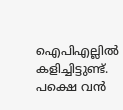ഐപിഎല്ലില്‍ കളിച്ചിട്ടുണ്ട്. പക്ഷെ വന്‍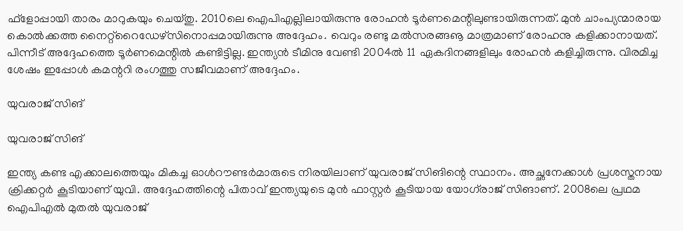ഫ്‌ളോപ്പായി താരം മാറുകയും ചെയ്തു. 2010ലെ ഐപിഎല്ലിലായിരുന്നു രോഹന്‍ ടൂര്‍ണമെന്റിലുണ്ടായിരുന്നത്. മുന്‍ ചാംപ്യന്മാരായ കൊല്‍ക്കത്ത നൈറ്റ്‌റൈഡേഴ്‌സിനൊപ്പമായിരുന്നു അദ്ദേഹം. വെറും രണ്ടു മല്‍സരങ്ങൡ മാത്രമാണ് രോഹനു കളിക്കാനായത്. പിന്നീട് അദ്ദേഹത്തെ ടൂര്‍ണമെന്റില്‍ കണ്ടിട്ടില്ല. ഇന്ത്യന്‍ ടീമിനു വേണ്ടി 2004ല്‍ 11 ഏകദിനങ്ങളിലും രോഹന്‍ കളിച്ചിരുന്നു. വിരമിച്ച ശേഷം ഇപ്പോള്‍ കമന്ററി രംഗത്തു സജീവമാണ് അദ്ദേഹം.

യുവരാജ് സിങ്

യുവരാജ് സിങ്

ഇന്ത്യ കണ്ട എക്കാലത്തെയും മികച്ച ഓള്‍റൗണ്ടര്‍മാരുടെ നിരയിലാണ് യുവരാജ് സിങിന്റെ സ്ഥാനം. അച്ഛനേക്കാള്‍ പ്രശസ്തനായ ക്രിക്കറ്റര്‍ കൂടിയാണ് യുവി. അദ്ദേഹത്തിന്റെ പിതാവ് ഇന്ത്യയുടെ മുന്‍ ഫാസ്റ്റര്‍ കൂടിയായ യോഗ്‌രാജ് സിങാണ്. 2008ലെ പ്രഥമ ഐപിഎല്‍ മുതല്‍ യുവരാജ്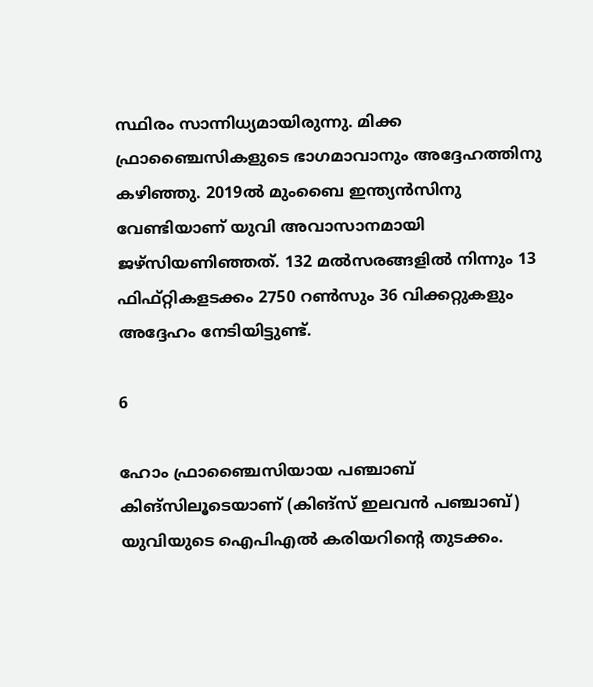സ്ഥിരം സാന്നിധ്യമായിരുന്നു. മിക്ക ഫ്രാഞ്ചൈസികളുടെ ഭാഗമാവാനും അദ്ദേഹത്തിനു കഴിഞ്ഞു. 2019ല്‍ മുംബൈ ഇന്ത്യന്‍സിനു വേണ്ടിയാണ് യുവി അവാസാനമായി ജഴ്‌സിയണിഞ്ഞത്. 132 മല്‍സരങ്ങളില്‍ നിന്നും 13 ഫിഫ്റ്റികളടക്കം 2750 റണ്‍സും 36 വിക്കറ്റുകളും അദ്ദേഹം നേടിയിട്ടുണ്ട്.

6

ഹോം ഫ്രാഞ്ചൈസിയായ പഞ്ചാബ് കിങ്‌സിലൂടെയാണ് (കിങ്‌സ് ഇലവന്‍ പഞ്ചാബ്) യുവിയുടെ ഐപിഎല്‍ കരിയറിന്റെ തുടക്കം.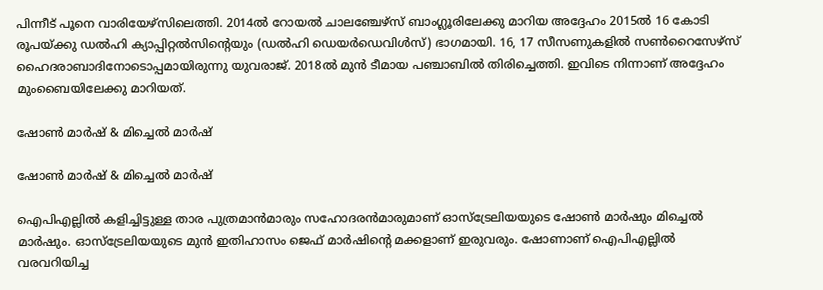പിന്നീട് പൂനെ വാരിയേഴ്‌സിലെത്തി. 2014ല്‍ റോയല്‍ ചാലഞ്ചേഴ്‌സ് ബാംഗ്ലൂരിലേക്കു മാറിയ അദ്ദേഹം 2015ല്‍ 16 കോടി രൂപയ്ക്കു ഡല്‍ഹി ക്യാപ്പിറ്റല്‍സിന്റെയും (ഡല്‍ഹി ഡെയര്‍ഡെവിള്‍സ്) ഭാഗമായി. 16, 17 സീസണുകളില്‍ സണ്‍റൈസേഴ്‌സ് ഹൈദരാബാദിനോടൊപ്പമായിരുന്നു യുവരാജ്. 2018ല്‍ മുന്‍ ടീമായ പഞ്ചാബില്‍ തിരിച്ചെത്തി. ഇവിടെ നിന്നാണ് അദ്ദേഹം മുംബൈയിലേക്കു മാറിയത്.

ഷോണ്‍ മാര്‍ഷ് & മിച്ചെല്‍ മാര്‍ഷ്

ഷോണ്‍ മാര്‍ഷ് & മിച്ചെല്‍ മാര്‍ഷ്

ഐപിഎല്ലില്‍ കളിച്ചിട്ടുള്ള താര പുത്രമാന്‍മാരും സഹോദരന്‍മാരുമാണ് ഓസ്‌ട്രേലിയയുടെ ഷോണ്‍ മാര്‍ഷും മിച്ചെല്‍ മാര്‍ഷും. ഓസ്‌ട്രേലിയയുടെ മുന്‍ ഇതിഹാസം ജെഫ് മാര്‍ഷിന്റെ മക്കളാണ് ഇരുവരും. ഷോണാണ് ഐപിഎല്ലില്‍ വരവറിയിച്ച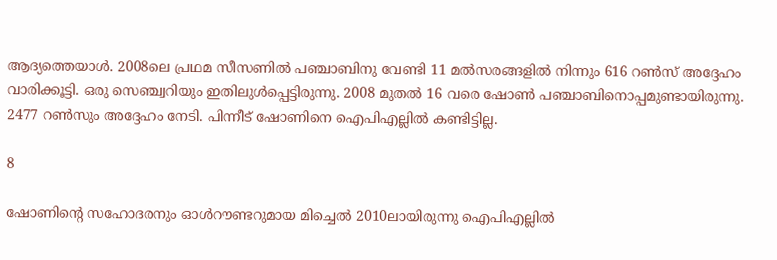ആദ്യത്തെയാള്‍. 2008ലെ പ്രഥമ സീസണില്‍ പഞ്ചാബിനു വേണ്ടി 11 മല്‍സരങ്ങളില്‍ നിന്നും 616 റണ്‍സ് അദ്ദേഹം വാരിക്കൂട്ടി. ഒരു സെഞ്ച്വറിയും ഇതിലുള്‍പ്പെട്ടിരുന്നു. 2008 മുതല്‍ 16 വരെ ഷോണ്‍ പഞ്ചാബിനൊപ്പമുണ്ടായിരുന്നു. 2477 റണ്‍സും അദ്ദേഹം നേടി. പിന്നീട് ഷോണിനെ ഐപിഎല്ലില്‍ കണ്ടിട്ടില്ല.

8

ഷോണിന്റെ സഹോദരനും ഓള്‍റൗണ്ടറുമായ മിച്ചെല്‍ 2010ലായിരുന്നു ഐപിഎല്ലില്‍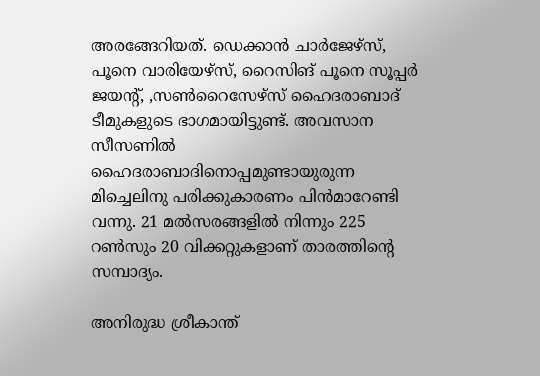അരങ്ങേറിയത്. ഡെക്കാന്‍ ചാര്‍ജേഴ്‌സ്, പൂനെ വാരിയേഴ്‌സ്, റൈസിങ് പൂനെ സൂപ്പര്‍ ജയന്റ്, ,സണ്‍റൈസേഴ്‌സ് ഹൈദരാബാദ് ടീമുകളുടെ ഭാഗമായിട്ടുണ്ട്. അവസാന സീസണില്‍ ഹൈദരാബാദിനൊപ്പമുണ്ടായുരുന്ന മിച്ചെലിനു പരിക്കുകാരണം പിന്‍മാറേണ്ടി വന്നു. 21 മല്‍സരങ്ങളില്‍ നിന്നും 225 റണ്‍സും 20 വിക്കറ്റുകളാണ് താരത്തിന്റെ സമ്പാദ്യം.

അനിരുദ്ധ ശ്രീകാന്ത്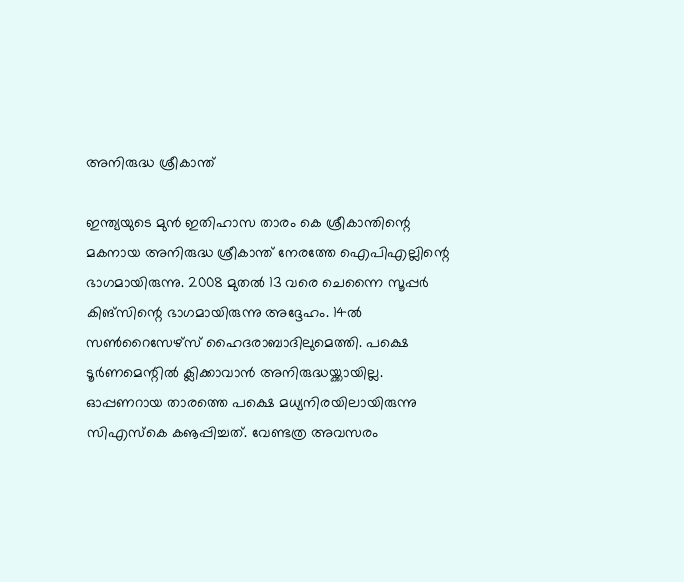അനിരുദ്ധ ശ്രീകാന്ത്

ഇന്ത്യയുടെ മുന്‍ ഇതിഹാസ താരം കെ ശ്രീകാന്തിന്റെ മകനായ അനിരുദ്ധ ശ്രീകാന്ത് നേരത്തേ ഐപിഎല്ലിന്റെ ഭാഗമായിരുന്നു. 2008 മുതല്‍ 13 വരെ ചെന്നൈ സൂപ്പര്‍ കിങ്‌സിന്റെ ഭാഗമായിരുന്നു അദ്ദേഹം. 14ല്‍ സണ്‍റൈസേഴ്‌സ് ഹൈദരാബാദിലുമെത്തി. പക്ഷെ ടൂര്‍ണമെന്റില്‍ ക്ലിക്കാവാന്‍ അനിരുദ്ധയ്ക്കായില്ല. ഓപ്പണറായ താരത്തെ പക്ഷെ മധ്യനിരയിലായിരുന്നു സിഎസ്‌കെ കൡപ്പിച്ചത്. വേണ്ടത്ര അവസരം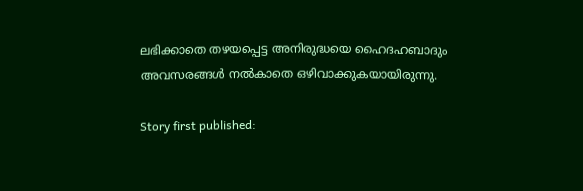ലഭിക്കാതെ തഴയപ്പെട്ട അനിരുദ്ധയെ ഹൈദഹബാദും അവസരങ്ങള്‍ നല്‍കാതെ ഒഴിവാക്കുകയായിരുന്നു.

Story first published: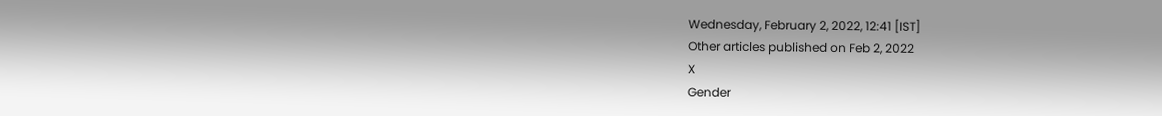Wednesday, February 2, 2022, 12:41 [IST]
Other articles published on Feb 2, 2022
X
Gender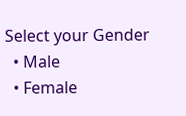Select your Gender
  • Male
  • Female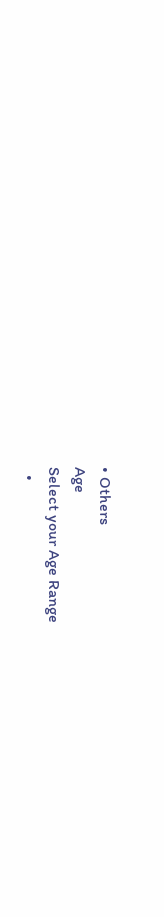• Others
Age
Select your Age Range
  •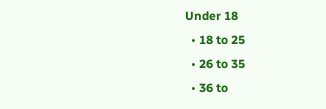Under 18
  • 18 to 25
  • 26 to 35
  • 36 to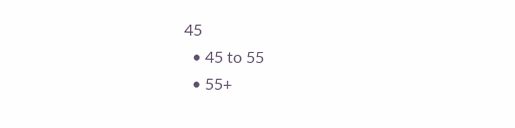45
  • 45 to 55
  • 55+